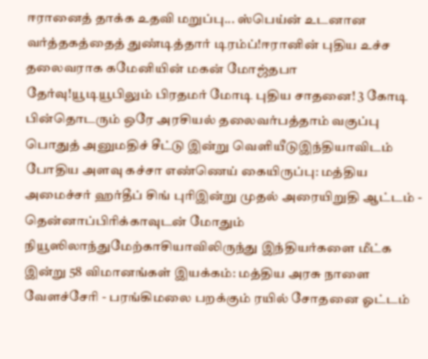ஈரானைத் தாக்க உதவி மறுப்பு... ஸ்பெய்ன் உடனான வர்த்தகத்தைத் துண்டித்தார் டிரம்ப்!ஈரானின் புதிய உச்ச தலைவராக கமேனியின் மகன் மோஜ்தபா தேர்வு!யூடியூபிலும் பிரதமர் மோடி புதிய சாதனை! 3 கோடி பின்தொடரும் ஒரே அரசியல் தலைவர்பத்தாம் வகுப்பு பொதுத் அனுமதிச் சீட்டு இன்று வெளியீடுஇந்தியாவிடம் போதிய அளவு கச்சா எண்ணெய் கையிருப்பு: மத்திய அமைச்சர் ஹர்தீப் சிங் புரிஇன்று முதல் அரையிறுதி ஆட்டம் - தென்னாப்பிரிக்காவுடன் மோதும் நியூஸிலாந்துமேற்காசியாவிலிருந்து இந்தியர்களை மீட்க இன்று 58 விமானங்கள் இயக்கம்: மத்திய அரசு நாளை வேளச்சேரி - பரங்கிமலை பறக்கும் ரயில் சோதனை ஓட்டம்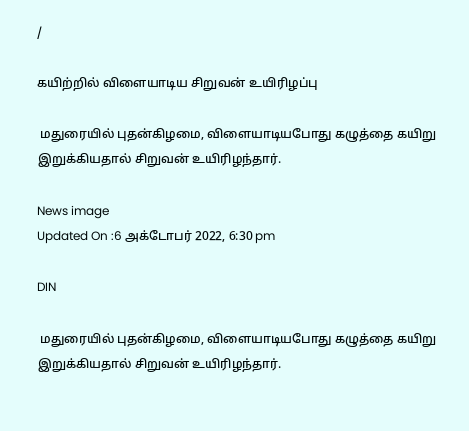/

கயிற்றில் விளையாடிய சிறுவன் உயிரிழப்பு

 மதுரையில் புதன்கிழமை, விளையாடியபோது கழுத்தை கயிறு இறுக்கியதால் சிறுவன் உயிரிழந்தார்.

News image
Updated On :6 அக்டோபர் 2022, 6:30 pm

DIN

 மதுரையில் புதன்கிழமை, விளையாடியபோது கழுத்தை கயிறு இறுக்கியதால் சிறுவன் உயிரிழந்தார்.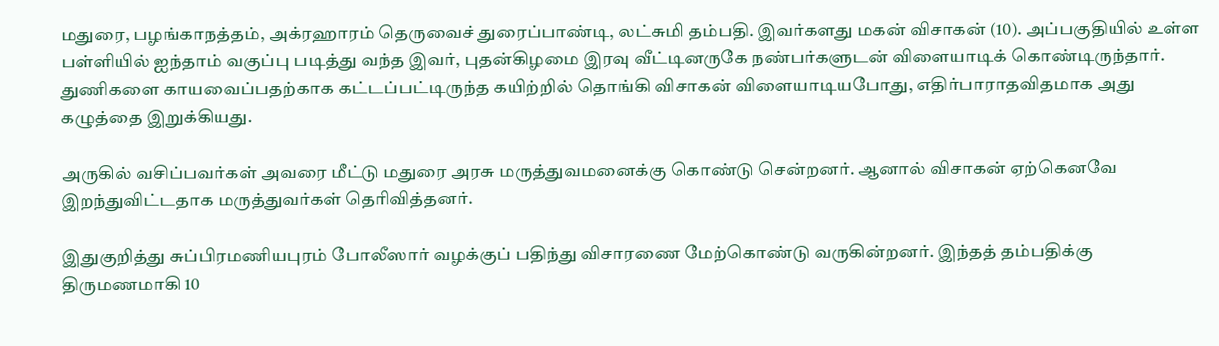மதுரை, பழங்காநத்தம், அக்ரஹாரம் தெருவைச் துரைப்பாண்டி, லட்சுமி தம்பதி. இவர்களது மகன் விசாகன் (10). அப்பகுதியில் உள்ள பள்ளியில் ஐந்தாம் வகுப்பு படித்து வந்த இவர், புதன்கிழமை இரவு வீட்டினருகே நண்பர்களுடன் விளையாடிக் கொண்டிருந்தார். துணிகளை காயவைப்பதற்காக கட்டப்பட்டிருந்த கயிற்றில் தொங்கி விசாகன் விளையாடியபோது, எதிர்பாராதவிதமாக அது கழுத்தை இறுக்கியது.

அருகில் வசிப்பவர்கள் அவரை மீட்டு மதுரை அரசு மருத்துவமனைக்கு கொண்டு சென்றனர். ஆனால் விசாகன் ஏற்கெனவே இறந்துவிட்டதாக மருத்துவர்கள் தெரிவித்தனர்.

இதுகுறித்து சுப்பிரமணியபுரம் போலீஸார் வழக்குப் பதிந்து விசாரணை மேற்கொண்டு வருகின்றனர். இந்தத் தம்பதிக்கு திருமணமாகி 10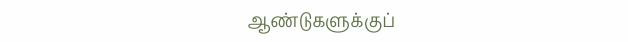ஆண்டுகளுக்குப்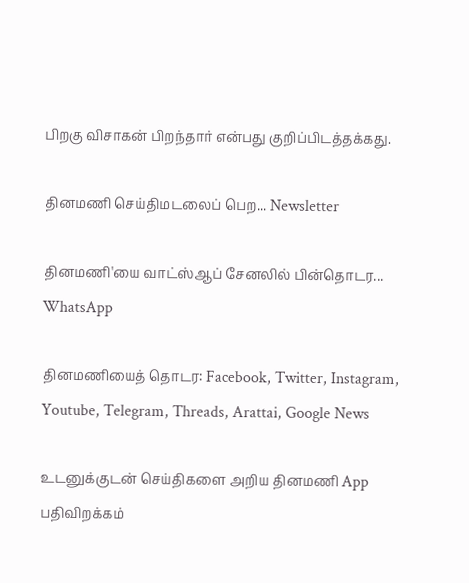பிறகு விசாகன் பிறந்தார் என்பது குறிப்பிடத்தக்கது.

தினமணி செய்திமடலைப் பெற... Newsletter

தினமணி'யை வாட்ஸ்ஆப் சேனலில் பின்தொடர... WhatsApp

தினமணியைத் தொடர: Facebook, Twitter, Instagram, Youtube, Telegram, Threads, Arattai, Google News

உடனுக்குடன் செய்திகளை அறிய தினமணி App பதிவிறக்கம்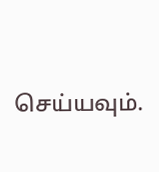செய்யவும்.